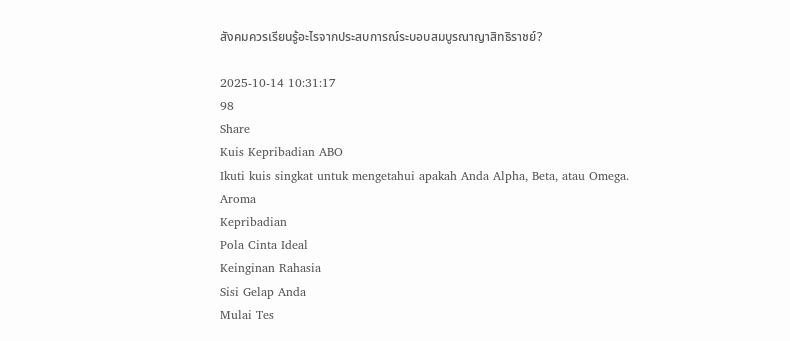สังคมควรเรียนรู้อะไรจากประสบการณ์ระบอบสมบูรณาญาสิทธิราชย์?

2025-10-14 10:31:17
98
Share
Kuis Kepribadian ABO
Ikuti kuis singkat untuk mengetahui apakah Anda Alpha, Beta, atau Omega.
Aroma
Kepribadian
Pola Cinta Ideal
Keinginan Rahasia
Sisi Gelap Anda
Mulai Tes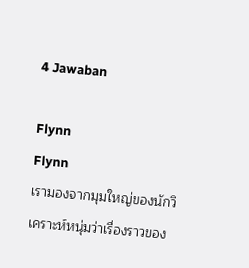4 Jawaban

Flynn
Flynn
เรามองจากมุมใหญ่ของนักวิเคราะห์หนุ่มว่าเรื่องราวของ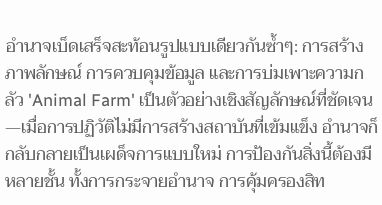อำนาจเบ็ดเสร็จสะท้อนรูปแบบเดียวกันซ้ำๆ: การสร้างภาพลักษณ์ การควบคุมข้อมูล และการบ่มเพาะความกลัว 'Animal Farm' เป็นตัวอย่างเชิงสัญลักษณ์ที่ชัดเจน—เมื่อการปฏิวัติไม่มีการสร้างสถาบันที่เข้มแข็ง อำนาจก็กลับกลายเป็นเผด็จการแบบใหม่ การป้องกันสิ่งนี้ต้องมีหลายชั้น ทั้งการกระจายอำนาจ การคุ้มครองสิท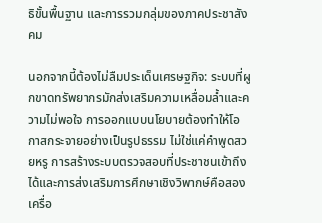ธิขั้นพื้นฐาน และการรวมกลุ่มของภาคประชาสังคม

นอกจากนี้ต้องไม่ลืมประเด็นเศรษฐกิจ: ระบบที่ผูกขาดทรัพยากรมักส่งเสริมความเหลื่อมล้ำและความไม่พอใจ การออกแบบนโยบายต้องทำให้โอกาสกระจายอย่างเป็นรูปธรรม ไม่ใช่แค่คำพูดสวยหรู การสร้างระบบตรวจสอบที่ประชาชนเข้าถึงได้และการส่งเสริมการศึกษาเชิงวิพากษ์คือสองเครื่อ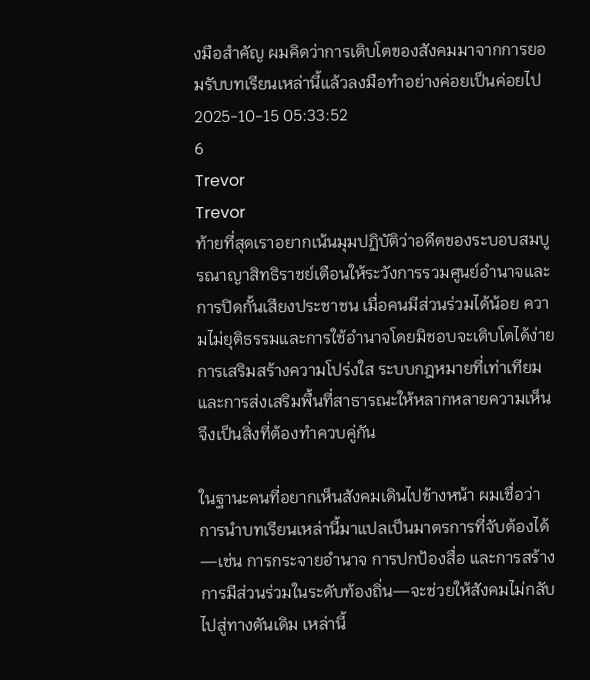งมือสำคัญ ผมคิดว่าการเติบโตของสังคมมาจากการยอมรับบทเรียนเหล่านี้แล้วลงมือทำอย่างค่อยเป็นค่อยไป
2025-10-15 05:33:52
6
Trevor
Trevor
ท้ายที่สุดเราอยากเน้นมุมปฏิบัติว่าอดีตของระบอบสมบูรณาญาสิทธิราชย์เตือนให้ระวังการรวมศูนย์อำนาจและการปิดกั้นเสียงประชาชน เมื่อคนมีส่วนร่วมได้น้อย ความไม่ยุติธรรมและการใช้อำนาจโดยมิชอบจะเติบโตได้ง่าย การเสริมสร้างความโปร่งใส ระบบกฎหมายที่เท่าเทียม และการส่งเสริมพื้นที่สาธารณะให้หลากหลายความเห็นจึงเป็นสิ่งที่ต้องทำควบคู่กัน

ในฐานะคนที่อยากเห็นสังคมเดินไปข้างหน้า ผมเชื่อว่าการนำบทเรียนเหล่านี้มาแปลเป็นมาตรการที่จับต้องได้—เช่น การกระจายอำนาจ การปกป้องสื่อ และการสร้างการมีส่วนร่วมในระดับท้องถิ่น—จะช่วยให้สังคมไม่กลับไปสู่ทางตันเดิม เหล่านี้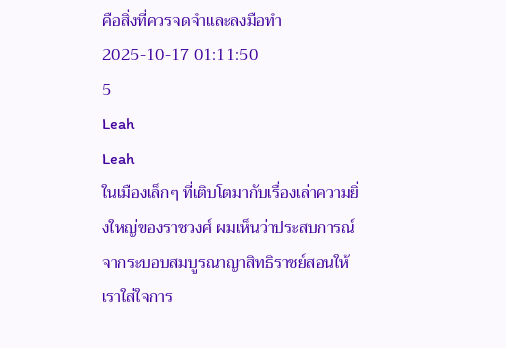คือสิ่งที่ควรจดจำและลงมือทำ
2025-10-17 01:11:50
5
Leah
Leah
ในเมืองเล็กๆ ที่เติบโตมากับเรื่องเล่าความยิ่งใหญ่ของราชวงศ์ ผมเห็นว่าประสบการณ์จากระบอบสมบูรณาญาสิทธิราชย์สอนให้เราใส่ใจการ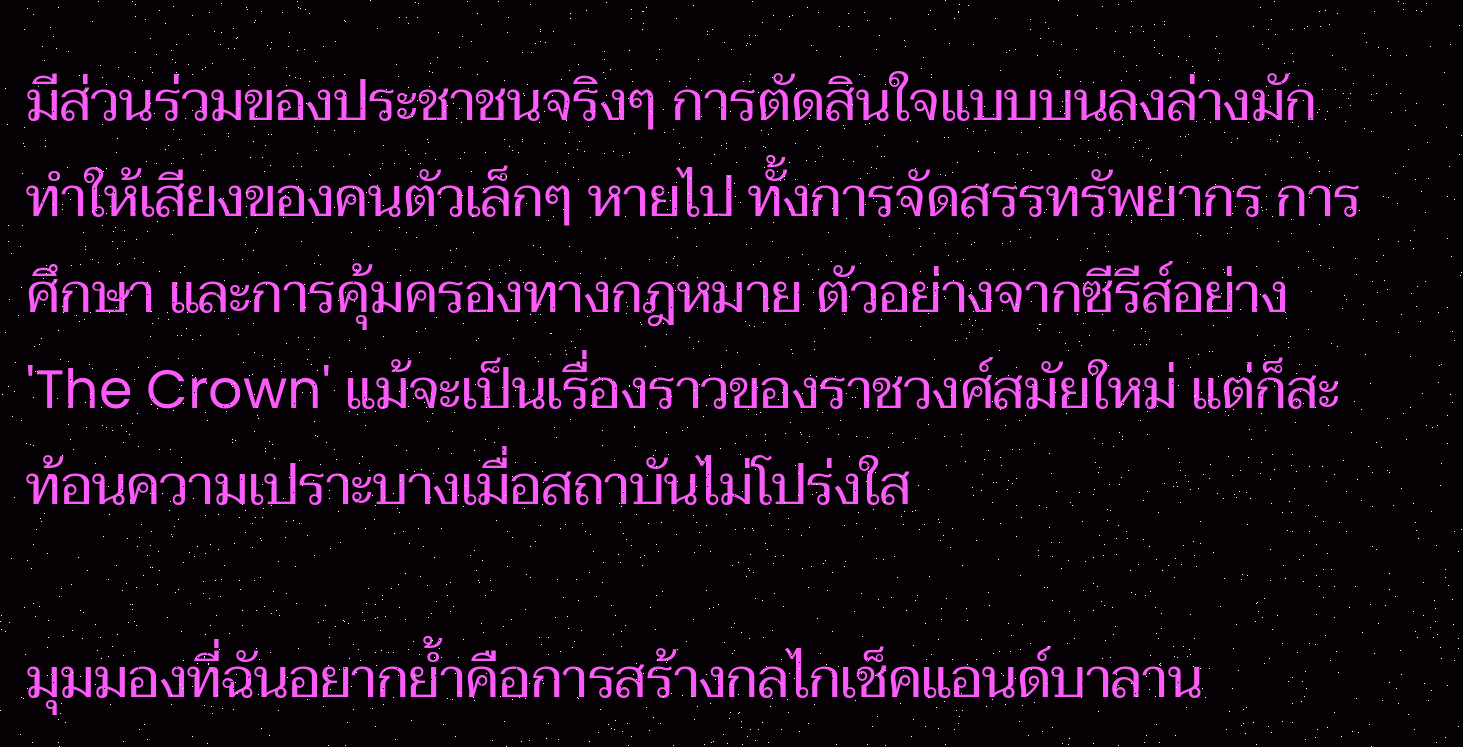มีส่วนร่วมของประชาชนจริงๆ การตัดสินใจแบบบนลงล่างมักทำให้เสียงของคนตัวเล็กๆ หายไป ทั้งการจัดสรรทรัพยากร การศึกษา และการคุ้มครองทางกฎหมาย ตัวอย่างจากซีรีส์อย่าง 'The Crown' แม้จะเป็นเรื่องราวของราชวงศ์สมัยใหม่ แต่ก็สะท้อนความเปราะบางเมื่อสถาบันไม่โปร่งใส

มุมมองที่ฉันอยากย้ำคือการสร้างกลไกเช็คแอนด์บาลาน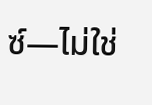ซ์—ไม่ใช่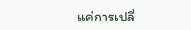แค่การเปลี่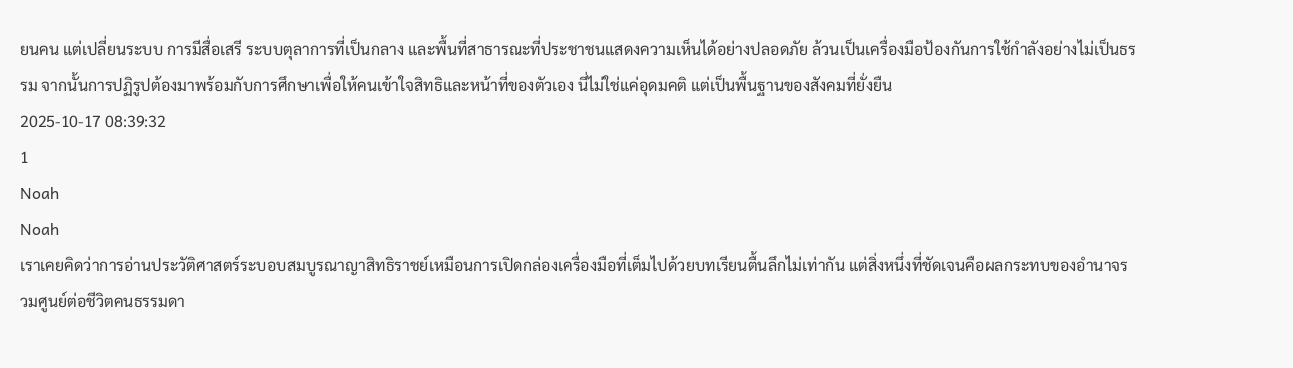ยนคน แต่เปลี่ยนระบบ การมีสื่อเสรี ระบบตุลาการที่เป็นกลาง และพื้นที่สาธารณะที่ประชาชนแสดงความเห็นได้อย่างปลอดภัย ล้วนเป็นเครื่องมือป้องกันการใช้กำลังอย่างไม่เป็นธรรม จากนั้นการปฏิรูปต้องมาพร้อมกับการศึกษาเพื่อให้คนเข้าใจสิทธิและหน้าที่ของตัวเอง นี่ไม่ใช่แค่อุดมคติ แต่เป็นพื้นฐานของสังคมที่ยั่งยืน
2025-10-17 08:39:32
1
Noah
Noah
เราเคยคิดว่าการอ่านประวัติศาสตร์ระบอบสมบูรณาญาสิทธิราชย์เหมือนการเปิดกล่องเครื่องมือที่เต็มไปด้วยบทเรียนตื้นลึกไม่เท่ากัน แต่สิ่งหนึ่งที่ชัดเจนคือผลกระทบของอำนาจรวมศูนย์ต่อชีวิตคนธรรมดา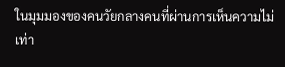ในมุมมองของคนวัยกลางคนที่ผ่านการเห็นความไม่เท่า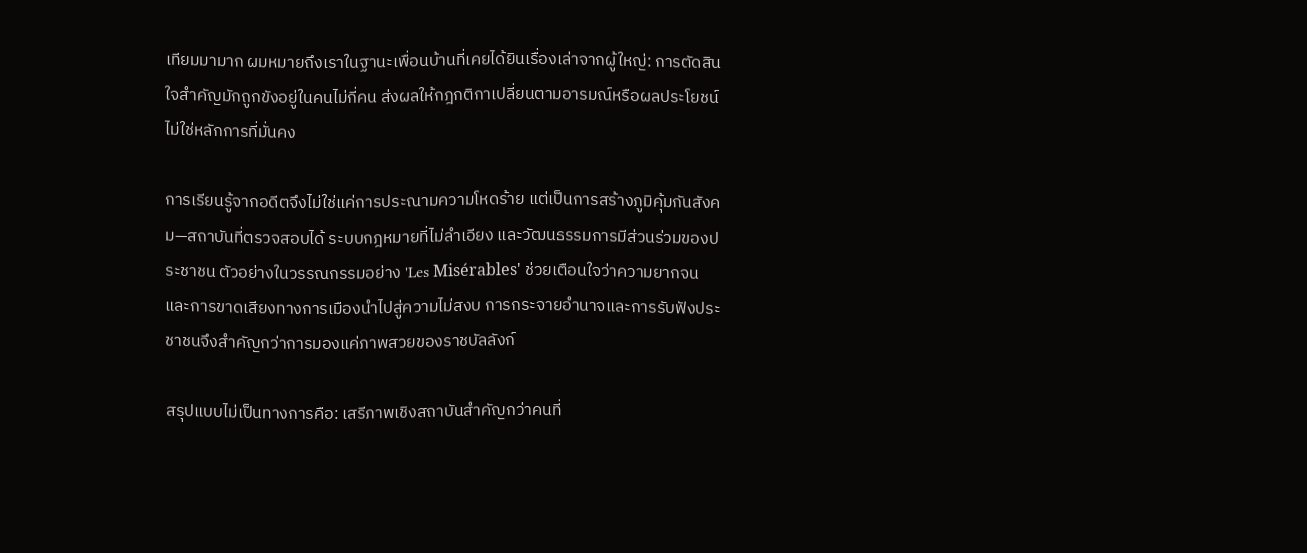เทียมมามาก ผมหมายถึงเราในฐานะเพื่อนบ้านที่เคยได้ยินเรื่องเล่าจากผู้ใหญ่: การตัดสินใจสำคัญมักถูกขังอยู่ในคนไม่กี่คน ส่งผลให้กฎกติกาเปลี่ยนตามอารมณ์หรือผลประโยชน์ ไม่ใช่หลักการที่มั่นคง

การเรียนรู้จากอดีตจึงไม่ใช่แค่การประณามความโหดร้าย แต่เป็นการสร้างภูมิคุ้มกันสังคม—สถาบันที่ตรวจสอบได้ ระบบกฎหมายที่ไม่ลำเอียง และวัฒนธรรมการมีส่วนร่วมของประชาชน ตัวอย่างในวรรณกรรมอย่าง 'Les Misérables' ช่วยเตือนใจว่าความยากจนและการขาดเสียงทางการเมืองนำไปสู่ความไม่สงบ การกระจายอำนาจและการรับฟังประชาชนจึงสำคัญกว่าการมองแค่ภาพสวยของราชบัลลังก์

สรุปแบบไม่เป็นทางการคือ: เสรีภาพเชิงสถาบันสำคัญกว่าคนที่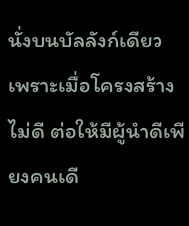นั่งบนบัลลังก์เดียว เพราะเมื่อโครงสร้างไม่ดี ต่อให้มีผู้นำดีเพียงคนเดี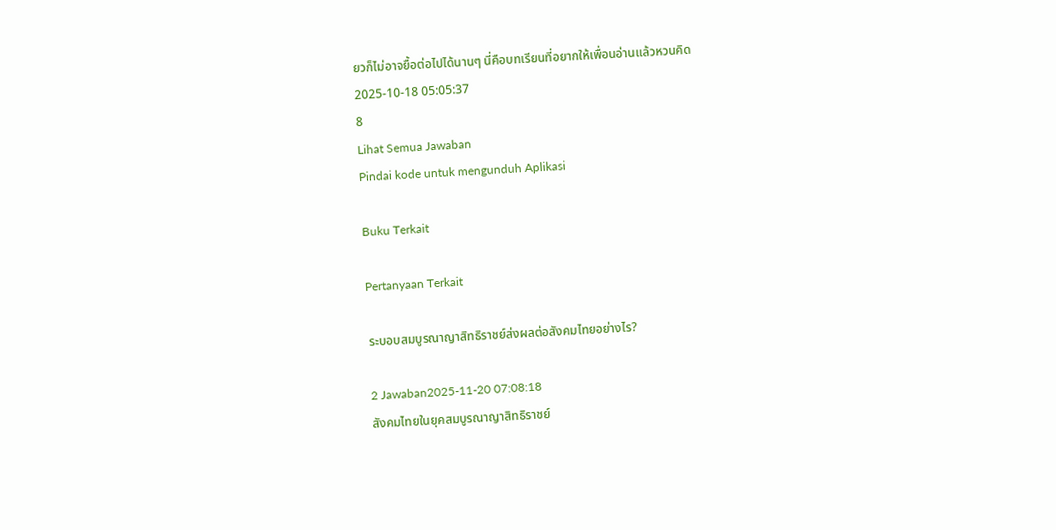ยวก็ไม่อาจยื้อต่อไปได้นานๆ นี่คือบทเรียนที่อยากให้เพื่อนอ่านแล้วหวนคิด
2025-10-18 05:05:37
8
Lihat Semua Jawaban
Pindai kode untuk mengunduh Aplikasi

Buku Terkait

Pertanyaan Terkait

ระบอบสมบูรณาญาสิทธิราชย์ส่งผลต่อสังคมไทยอย่างไร?

2 Jawaban2025-11-20 07:08:18
สังคมไทยในยุคสมบูรณาญาสิทธิราชย์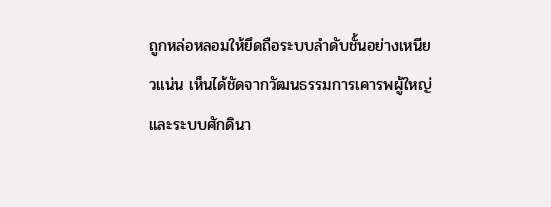ถูกหล่อหลอมให้ยึดถือระบบลำดับชั้นอย่างเหนียวแน่น เห็นได้ชัดจากวัฒนธรรมการเคารพผู้ใหญ่และระบบศักดินา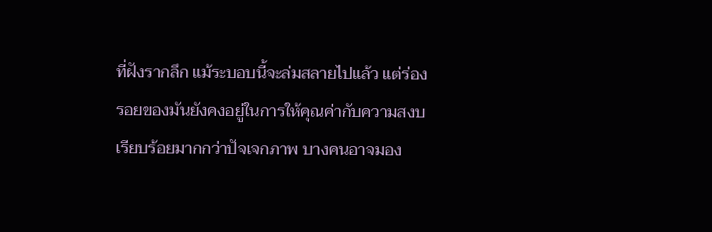ที่ฝังรากลึก แม้ระบอบนี้จะล่มสลายไปแล้ว แต่ร่องรอยของมันยังคงอยู่ในการให้คุณค่ากับความสงบเรียบร้อยมากกว่าปัจเจกภาพ บางคนอาจมอง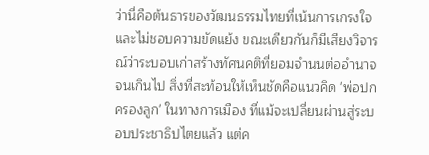ว่านี่คือต้นธารของวัฒนธรรมไทยที่เน้นการเกรงใจและไม่ชอบความขัดแย้ง ขณะเดียวกันก็มีเสียงวิจารณ์ว่าระบอบเก่าสร้างทัศนคติที่ยอมจำนนต่ออำนาจจนเกินไป สิ่งที่สะท้อนให้เห็นชัดคือแนวคิด 'พ่อปกครองลูก' ในทางการเมือง ที่แม้จะเปลี่ยนผ่านสู่ระบอบประชาธิปไตยแล้ว แต่ค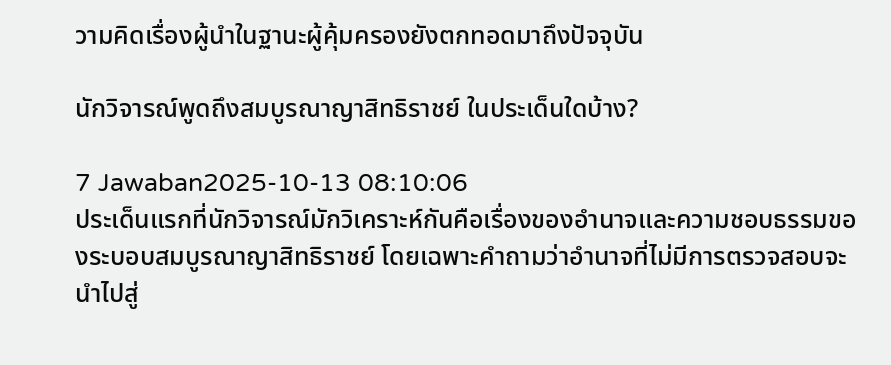วามคิดเรื่องผู้นำในฐานะผู้คุ้มครองยังตกทอดมาถึงปัจจุบัน

นักวิจารณ์พูดถึงสมบูรณาญาสิทธิราชย์ ในประเด็นใดบ้าง?

7 Jawaban2025-10-13 08:10:06
ประเด็นแรกที่นักวิจารณ์มักวิเคราะห์กันคือเรื่องของอำนาจและความชอบธรรมของระบอบสมบูรณาญาสิทธิราชย์ โดยเฉพาะคำถามว่าอำนาจที่ไม่มีการตรวจสอบจะนำไปสู่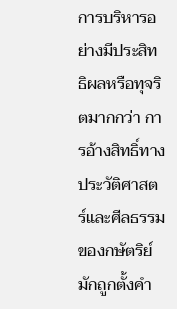การบริหารอย่างมีประสิทธิผลหรือทุจริตมากกว่า การอ้างสิทธิ์ทางประวัติศาสตร์และศีลธรรมของกษัตริย์มักถูกตั้งคำ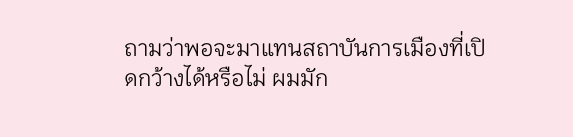ถามว่าพอจะมาแทนสถาบันการเมืองที่เปิดกว้างได้หรือไม่ ผมมัก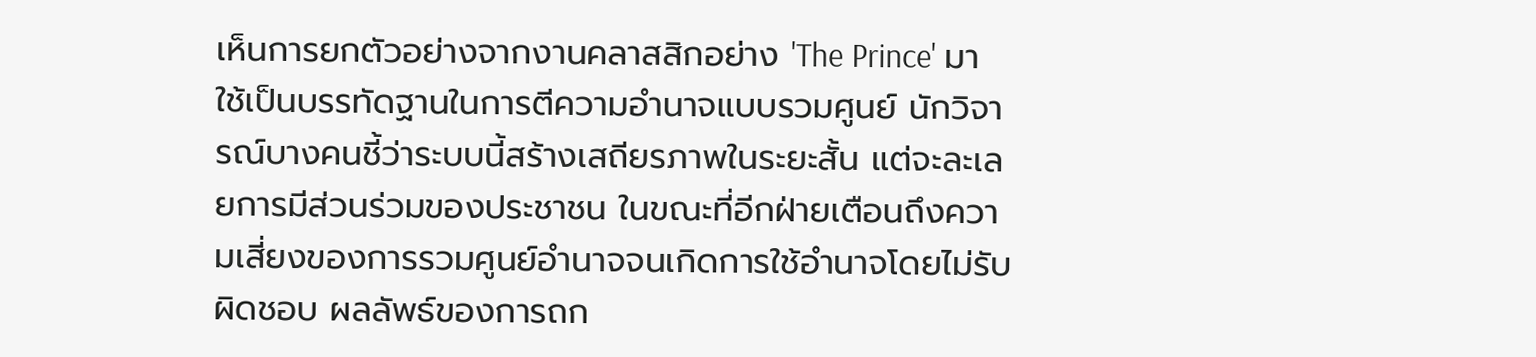เห็นการยกตัวอย่างจากงานคลาสสิกอย่าง 'The Prince' มาใช้เป็นบรรทัดฐานในการตีความอำนาจแบบรวมศูนย์ นักวิจารณ์บางคนชี้ว่าระบบนี้สร้างเสถียรภาพในระยะสั้น แต่จะละเลยการมีส่วนร่วมของประชาชน ในขณะที่อีกฝ่ายเตือนถึงความเสี่ยงของการรวมศูนย์อำนาจจนเกิดการใช้อำนาจโดยไม่รับผิดชอบ ผลลัพธ์ของการถก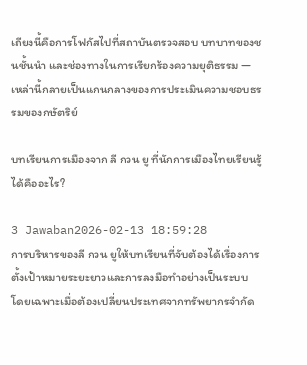เถียงนี้คือการโฟกัสไปที่สถาบันตรวจสอบ บทบาทของชนชั้นนำ และช่องทางในการเรียกร้องความยุติธรรม — เหล่านี้กลายเป็นแกนกลางของการประเมินความชอบธรรมของกษัตริย์

บทเรียนการเมืองจาก ลี กวน ยู ที่นักการเมืองไทยเรียนรู้ได้คืออะไร?

3 Jawaban2026-02-13 18:59:28
การบริหารของลี กวน ยูให้บทเรียนที่จับต้องได้เรื่องการตั้งเป้าหมายระยะยาวและการลงมือทำอย่างเป็นระบบ โดยเฉพาะเมื่อต้องเปลี่ยนประเทศจากทรัพยากรจำกัด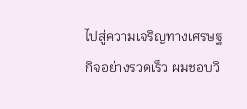ไปสู่ความเจริญทางเศรษฐกิจอย่างรวดเร็ว ผมชอบวิ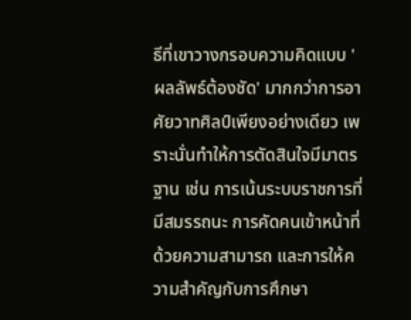ธีที่เขาวางกรอบความคิดแบบ 'ผลลัพธ์ต้องชัด' มากกว่าการอาศัยวาทศิลป์เพียงอย่างเดียว เพราะนั่นทำให้การตัดสินใจมีมาตรฐาน เช่น การเน้นระบบราชการที่มีสมรรถนะ การคัดคนเข้าหน้าที่ด้วยความสามารถ และการให้ความสำคัญกับการศึกษา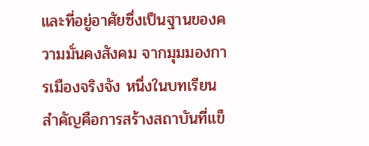และที่อยู่อาศัยซึ่งเป็นฐานของความมั่นคงสังคม จากมุมมองการเมืองจริงจัง หนึ่งในบทเรียนสำคัญคือการสร้างสถาบันที่แข็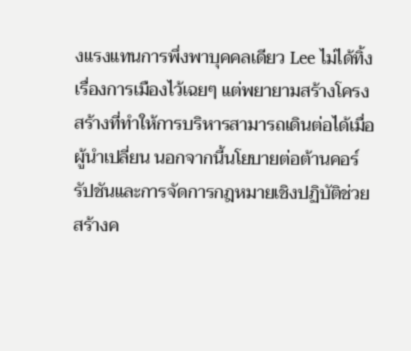งแรงแทนการพึ่งพาบุคคลเดียว Lee ไม่ได้ทิ้งเรื่องการเมืองไว้เฉยๆ แต่พยายามสร้างโครงสร้างที่ทำให้การบริหารสามารถเดินต่อได้เมื่อผู้นำเปลี่ยน นอกจากนี้นโยบายต่อต้านคอร์รัปชันและการจัดการกฎหมายเชิงปฏิบัติช่วยสร้างค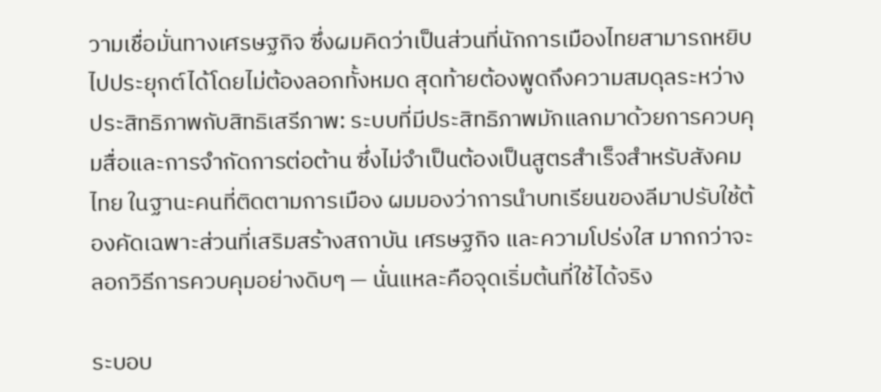วามเชื่อมั่นทางเศรษฐกิจ ซึ่งผมคิดว่าเป็นส่วนที่นักการเมืองไทยสามารถหยิบไปประยุกต์ได้โดยไม่ต้องลอกทั้งหมด สุดท้ายต้องพูดถึงความสมดุลระหว่างประสิทธิภาพกับสิทธิเสรีภาพ: ระบบที่มีประสิทธิภาพมักแลกมาด้วยการควบคุมสื่อและการจำกัดการต่อต้าน ซึ่งไม่จำเป็นต้องเป็นสูตรสำเร็จสำหรับสังคมไทย ในฐานะคนที่ติดตามการเมือง ผมมองว่าการนำบทเรียนของลีมาปรับใช้ต้องคัดเฉพาะส่วนที่เสริมสร้างสถาบัน เศรษฐกิจ และความโปร่งใส มากกว่าจะลอกวิธีการควบคุมอย่างดิบๆ — นั่นแหละคือจุดเริ่มต้นที่ใช้ได้จริง

ระบอบ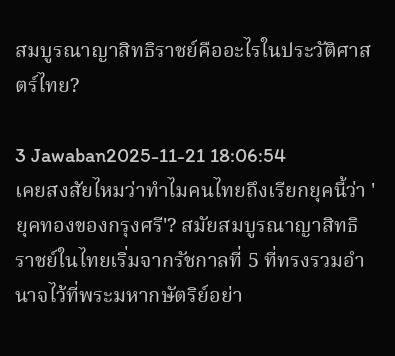สมบูรณาญาสิทธิราชย์คืออะไรในประวัติศาสตร์ไทย?

3 Jawaban2025-11-21 18:06:54
เคยสงสัยไหมว่าทำไมคนไทยถึงเรียกยุคนี้ว่า 'ยุคทองของกรุงศรี'? สมัยสมบูรณาญาสิทธิราชย์ในไทยเริ่มจากรัชกาลที่ 5 ที่ทรงรวมอำนาจไว้ที่พระมหากษัตริย์อย่า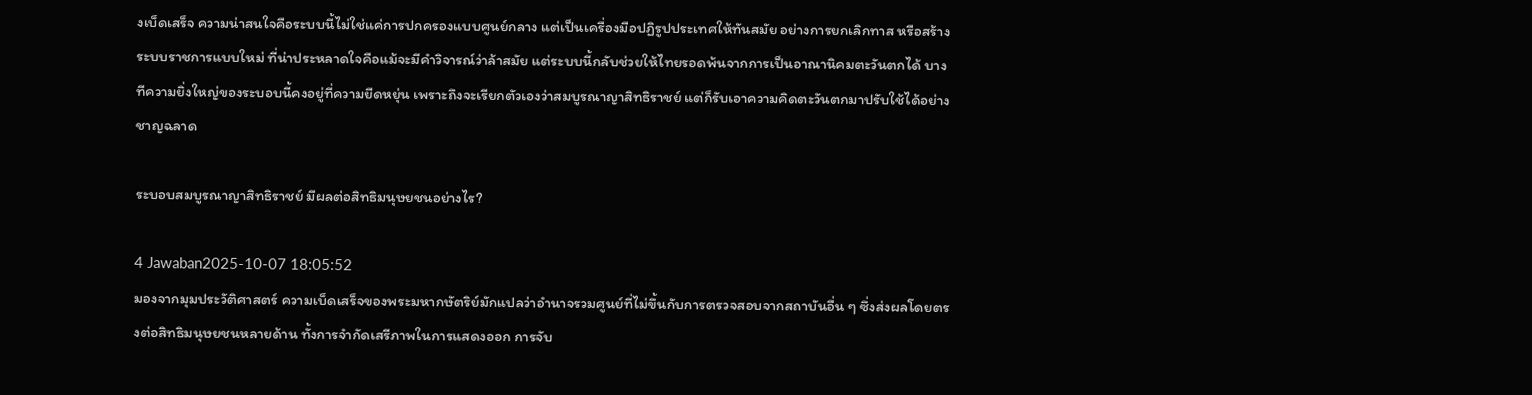งเบ็ดเสร็จ ความน่าสนใจคือระบบนี้ไม่ใช่แค่การปกครองแบบศูนย์กลาง แต่เป็นเครื่องมือปฏิรูปประเทศให้ทันสมัย อย่างการยกเลิกทาส หรือสร้างระบบราชการแบบใหม่ ที่น่าประหลาดใจคือแม้จะมีคำวิจารณ์ว่าล้าสมัย แต่ระบบนี้กลับช่วยให้ไทยรอดพ้นจากการเป็นอาณานิคมตะวันตกได้ บางทีความยิ่งใหญ่ของระบอบนี้คงอยู่ที่ความยืดหยุ่น เพราะถึงจะเรียกตัวเองว่าสมบูรณาญาสิทธิราชย์ แต่ก็รับเอาความคิดตะวันตกมาปรับใช้ได้อย่างชาญฉลาด

ระบอบสมบูรณาญาสิทธิราชย์ มีผลต่อสิทธิมนุษยชนอย่างไร?

4 Jawaban2025-10-07 18:05:52
มองจากมุมประวัติศาสตร์ ความเบ็ดเสร็จของพระมหากษัตริย์มักแปลว่าอำนาจรวมศูนย์ที่ไม่ขึ้นกับการตรวจสอบจากสถาบันอื่น ๆ ซึ่งส่งผลโดยตรงต่อสิทธิมนุษยชนหลายด้าน ทั้งการจำกัดเสรีภาพในการแสดงออก การจับ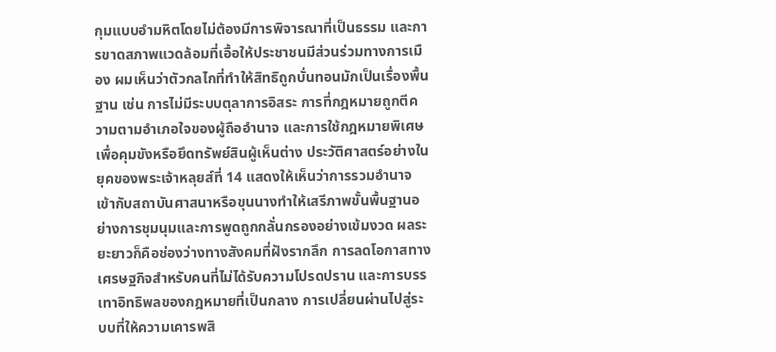กุมแบบอำมหิตโดยไม่ต้องมีการพิจารณาที่เป็นธรรม และการขาดสภาพแวดล้อมที่เอื้อให้ประชาชนมีส่วนร่วมทางการเมือง ผมเห็นว่าตัวกลไกที่ทำให้สิทธิถูกบั่นทอนมักเป็นเรื่องพื้นฐาน เช่น การไม่มีระบบตุลาการอิสระ การที่กฎหมายถูกตีความตามอำเภอใจของผู้ถืออำนาจ และการใช้กฎหมายพิเศษเพื่อคุมขังหรือยึดทรัพย์สินผู้เห็นต่าง ประวัติศาสตร์อย่างในยุคของพระเจ้าหลุยส์ที่ 14 แสดงให้เห็นว่าการรวมอำนาจเข้ากับสถาบันศาสนาหรือขุนนางทำให้เสรีภาพขั้นพื้นฐานอย่างการชุมนุมและการพูดถูกกลั่นกรองอย่างเข้มงวด ผลระยะยาวก็คือช่องว่างทางสังคมที่ฝังรากลึก การลดโอกาสทางเศรษฐกิจสำหรับคนที่ไม่ได้รับความโปรดปราน และการบรรเทาอิทธิพลของกฎหมายที่เป็นกลาง การเปลี่ยนผ่านไปสู่ระบบที่ให้ความเคารพสิ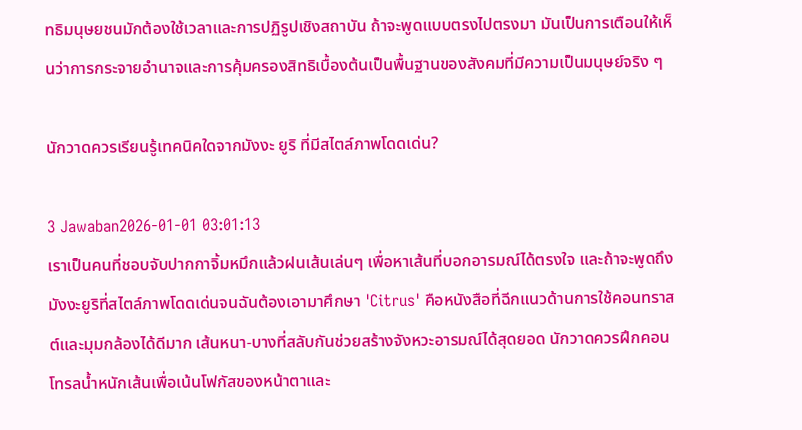ทธิมนุษยชนมักต้องใช้เวลาและการปฏิรูปเชิงสถาบัน ถ้าจะพูดแบบตรงไปตรงมา มันเป็นการเตือนให้เห็นว่าการกระจายอำนาจและการคุ้มครองสิทธิเบื้องต้นเป็นพื้นฐานของสังคมที่มีความเป็นมนุษย์จริง ๆ

นักวาดควรเรียนรู้เทคนิคใดจากมังงะ ยูริ ที่มีสไตล์ภาพโดดเด่น?

3 Jawaban2026-01-01 03:01:13
เราเป็นคนที่ชอบจับปากกาจิ้มหมึกแล้วฝนเส้นเล่นๆ เพื่อหาเส้นที่บอกอารมณ์ได้ตรงใจ และถ้าจะพูดถึงมังงะยูริที่สไตล์ภาพโดดเด่นจนฉันต้องเอามาศึกษา 'Citrus' คือหนังสือที่ฉีกแนวด้านการใช้คอนทราสต์และมุมกล้องได้ดีมาก เส้นหนา-บางที่สลับกันช่วยสร้างจังหวะอารมณ์ได้สุดยอด นักวาดควรฝึกคอนโทรลน้ำหนักเส้นเพื่อเน้นโฟกัสของหน้าตาและ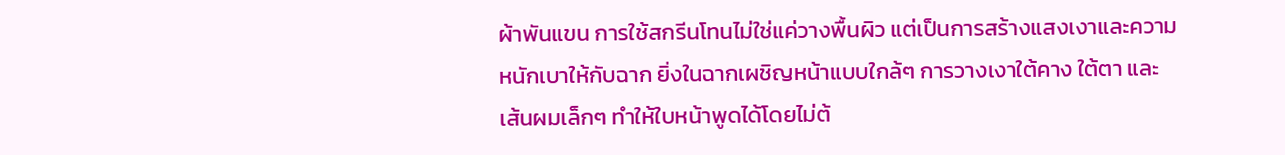ผ้าพันแขน การใช้สกรีนโทนไม่ใช่แค่วางพื้นผิว แต่เป็นการสร้างแสงเงาและความหนักเบาให้กับฉาก ยิ่งในฉากเผชิญหน้าแบบใกล้ๆ การวางเงาใต้คาง ใต้ตา และเส้นผมเล็กๆ ทำให้ใบหน้าพูดได้โดยไม่ต้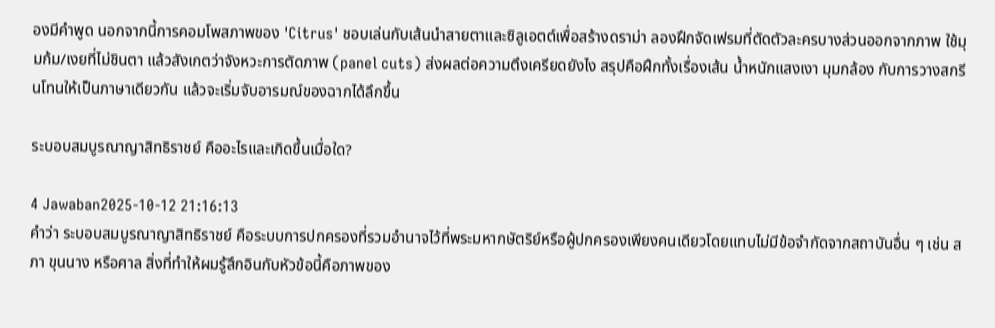องมีคำพูด นอกจากนี้การคอมโพสภาพของ 'Citrus' ชอบเล่นกับเส้นนำสายตาและซิลูเอตต์เพื่อสร้างดราม่า ลองฝึกจัดเฟรมที่ตัดตัวละครบางส่วนออกจากภาพ ใช้มุมก้ม/เงยที่ไม่ชินตา แล้วสังเกตว่าจังหวะการตัดภาพ (panel cuts) ส่งผลต่อความตึงเครียดยังไง สรุปคือฝึกทั้งเรื่องเส้น น้ำหนักแสงเงา มุมกล้อง กับการวางสกรีนโทนให้เป็นภาษาเดียวกัน แล้วจะเริ่มจับอารมณ์ของฉากได้ลึกขึ้น

ระบอบสมบูรณาญาสิทธิราชย์ คืออะไรและเกิดขึ้นเมื่อใด?

4 Jawaban2025-10-12 21:16:13
คำว่า ระบอบสมบูรณาญาสิทธิราชย์ คือระบบการปกครองที่รวมอำนาจไว้ที่พระมหากษัตริย์หรือผู้ปกครองเพียงคนเดียวโดยแทบไม่มีข้อจำกัดจากสถาบันอื่น ๆ เช่น สภา ขุนนาง หรือศาล สิ่งที่ทำให้ผมรู้สึกอินกับหัวข้อนี้คือภาพของ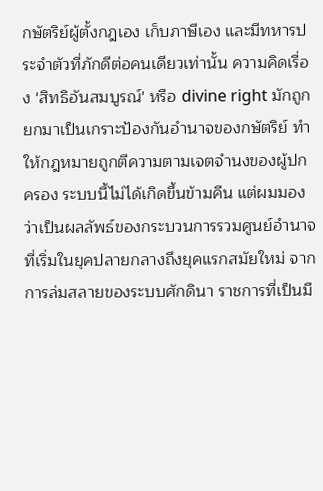กษัตริย์ผู้ตั้งกฎเอง เก็บภาษีเอง และมีทหารประจำตัวที่ภักดีต่อคนเดียวเท่านั้น ความคิดเรื่อง 'สิทธิอันสมบูรณ์' หรือ divine right มักถูกยกมาเป็นเกราะป้องกันอำนาจของกษัตริย์ ทำให้กฎหมายถูกตีความตามเจตจำนงของผู้ปกครอง ระบบนี้ไม่ได้เกิดขึ้นข้ามคืน แต่ผมมองว่าเป็นผลลัพธ์ของกระบวนการรวมศูนย์อำนาจที่เริ่มในยุคปลายกลางถึงยุคแรกสมัยใหม่ จากการล่มสลายของระบบศักดินา ราชการที่เป็นมื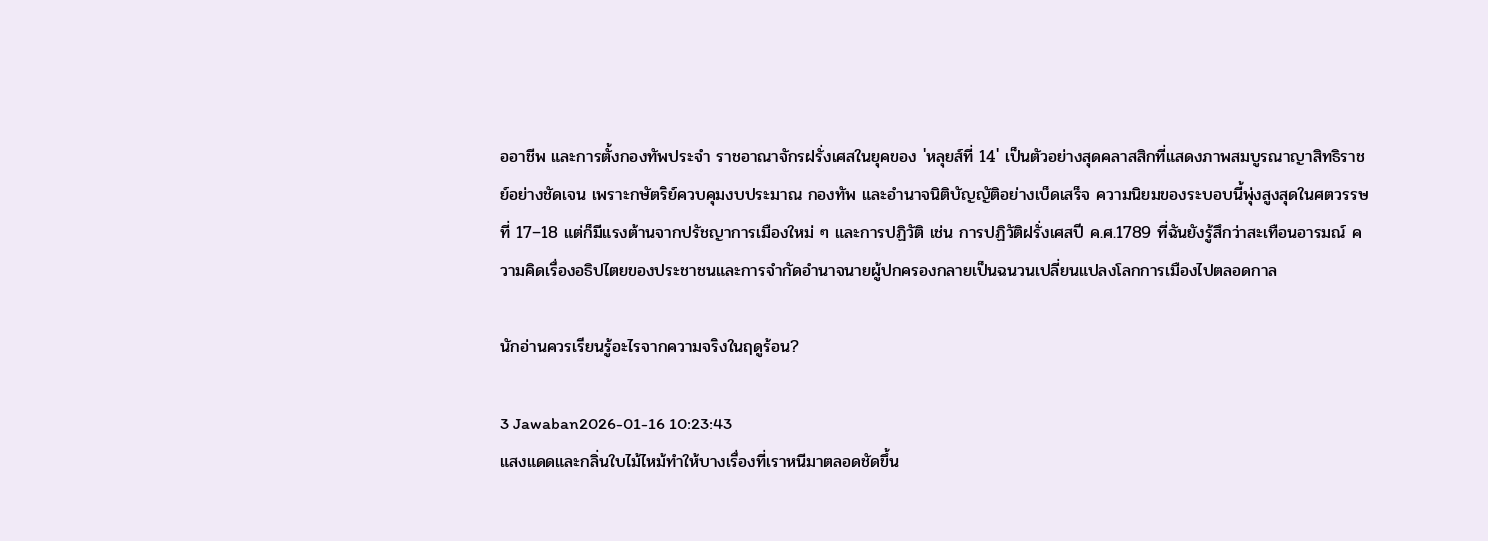ออาชีพ และการตั้งกองทัพประจำ ราชอาณาจักรฝรั่งเศสในยุคของ 'หลุยส์ที่ 14' เป็นตัวอย่างสุดคลาสสิกที่แสดงภาพสมบูรณาญาสิทธิราชย์อย่างชัดเจน เพราะกษัตริย์ควบคุมงบประมาณ กองทัพ และอำนาจนิติบัญญัติอย่างเบ็ดเสร็จ ความนิยมของระบอบนี้พุ่งสูงสุดในศตวรรษที่ 17–18 แต่ก็มีแรงต้านจากปรัชญาการเมืองใหม่ ๆ และการปฏิวัติ เช่น การปฏิวัติฝรั่งเศสปี ค.ศ.1789 ที่ฉันยังรู้สึกว่าสะเทือนอารมณ์ ความคิดเรื่องอธิปไตยของประชาชนและการจำกัดอำนาจนายผู้ปกครองกลายเป็นฉนวนเปลี่ยนแปลงโลกการเมืองไปตลอดกาล

นักอ่านควรเรียนรู้อะไรจากความจริงในฤดูร้อน?

3 Jawaban2026-01-16 10:23:43
แสงแดดและกลิ่นใบไม้ไหม้ทำให้บางเรื่องที่เราหนีมาตลอดชัดขึ้น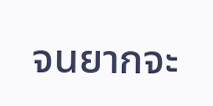จนยากจะ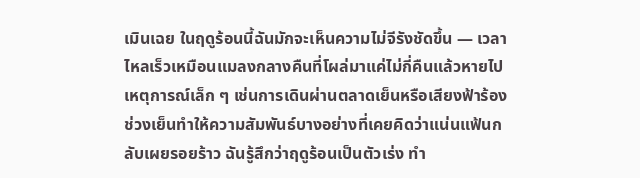เมินเฉย ในฤดูร้อนนี้ฉันมักจะเห็นความไม่จีรังชัดขึ้น — เวลาไหลเร็วเหมือนแมลงกลางคืนที่โผล่มาแค่ไม่กี่คืนแล้วหายไป เหตุการณ์เล็ก ๆ เช่นการเดินผ่านตลาดเย็นหรือเสียงฟ้าร้องช่วงเย็นทำให้ความสัมพันธ์บางอย่างที่เคยคิดว่าแน่นแฟ้นกลับเผยรอยร้าว ฉันรู้สึกว่าฤดูร้อนเป็นตัวเร่ง ทำ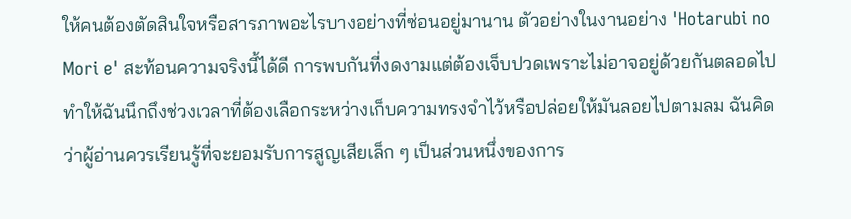ให้คนต้องตัดสินใจหรือสารภาพอะไรบางอย่างที่ซ่อนอยู่มานาน ตัวอย่างในงานอย่าง 'Hotarubi no Mori e' สะท้อนความจริงนี้ได้ดี การพบกันที่งดงามแต่ต้องเจ็บปวดเพราะไม่อาจอยู่ด้วยกันตลอดไป ทำให้ฉันนึกถึงช่วงเวลาที่ต้องเลือกระหว่างเก็บความทรงจำไว้หรือปล่อยให้มันลอยไปตามลม ฉันคิดว่าผู้อ่านควรเรียนรู้ที่จะยอมรับการสูญเสียเล็ก ๆ เป็นส่วนหนึ่งของการ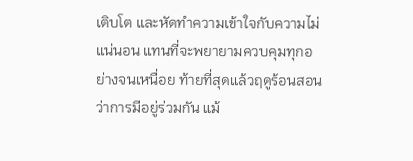เติบโต และหัดทำความเข้าใจกับความไม่แน่นอน แทนที่จะพยายามควบคุมทุกอย่างจนเหนื่อย ท้ายที่สุดแล้วฤดูร้อนสอนว่าการมีอยู่ร่วมกัน แม้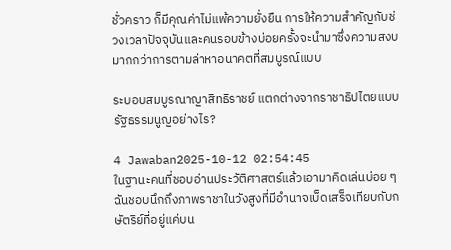ชั่วคราว ก็มีคุณค่าไม่แพ้ความยั่งยืน การให้ความสำคัญกับช่วงเวลาปัจจุบันและคนรอบข้างบ่อยครั้งจะนำมาซึ่งความสงบมากกว่าการตามล่าหาอนาคตที่สมบูรณ์แบบ

ระบอบสมบูรณาญาสิทธิราชย์ แตกต่างจากราชาธิปไตยแบบรัฐธรรมนูญอย่างไร?

4 Jawaban2025-10-12 02:54:45
ในฐานะคนที่ชอบอ่านประวัติศาสตร์แล้วเอามาคิดเล่นบ่อย ๆ ฉันชอบนึกถึงภาพราชาในวังสูงที่มีอำนาจเบ็ดเสร็จเทียบกับกษัตริย์ที่อยู่แค่บน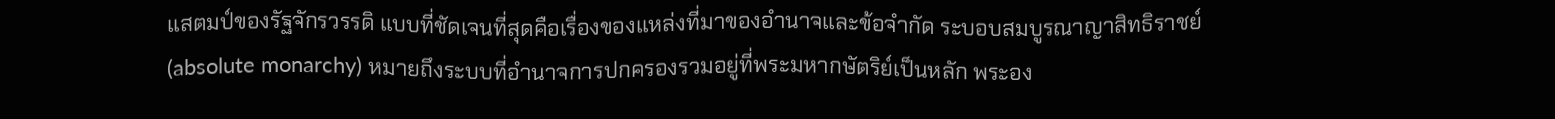แสตมป์ของรัฐจักรวรรดิ แบบที่ชัดเจนที่สุดคือเรื่องของแหล่งที่มาของอำนาจและข้อจำกัด ระบอบสมบูรณาญาสิทธิราชย์ (absolute monarchy) หมายถึงระบบที่อำนาจการปกครองรวมอยู่ที่พระมหากษัตริย์เป็นหลัก พระอง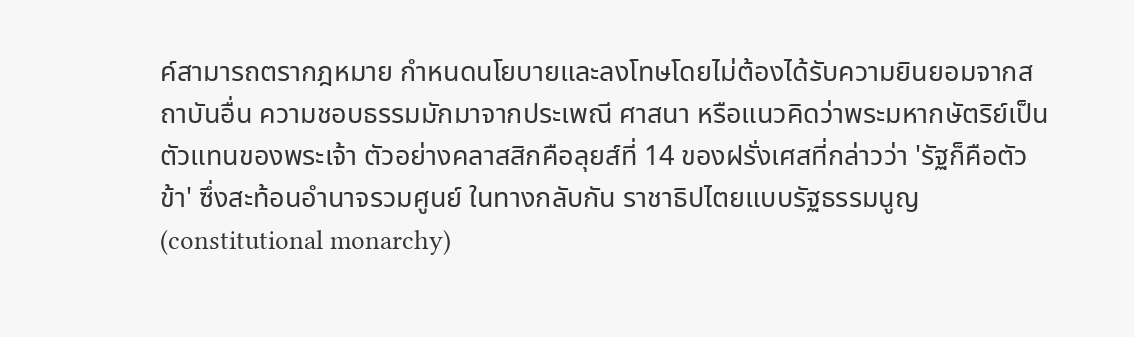ค์สามารถตรากฎหมาย กำหนดนโยบายและลงโทษโดยไม่ต้องได้รับความยินยอมจากสถาบันอื่น ความชอบธรรมมักมาจากประเพณี ศาสนา หรือแนวคิดว่าพระมหากษัตริย์เป็นตัวแทนของพระเจ้า ตัวอย่างคลาสสิกคือลุยส์ที่ 14 ของฝรั่งเศสที่กล่าวว่า 'รัฐก็คือตัวข้า' ซึ่งสะท้อนอำนาจรวมศูนย์ ในทางกลับกัน ราชาธิปไตยแบบรัฐธรรมนูญ (constitutional monarchy)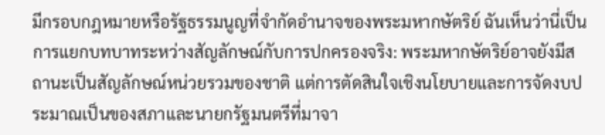มีกรอบกฎหมายหรือรัฐธรรมนูญที่จำกัดอำนาจของพระมหากษัตริย์ ฉันเห็นว่านี่เป็นการแยกบทบาทระหว่างสัญลักษณ์กับการปกครองจริง: พระมหากษัตริย์อาจยังมีสถานะเป็นสัญลักษณ์หน่วยรวมของชาติ แต่การตัดสินใจเชิงนโยบายและการจัดงบประมาณเป็นของสภาและนายกรัฐมนตรีที่มาจา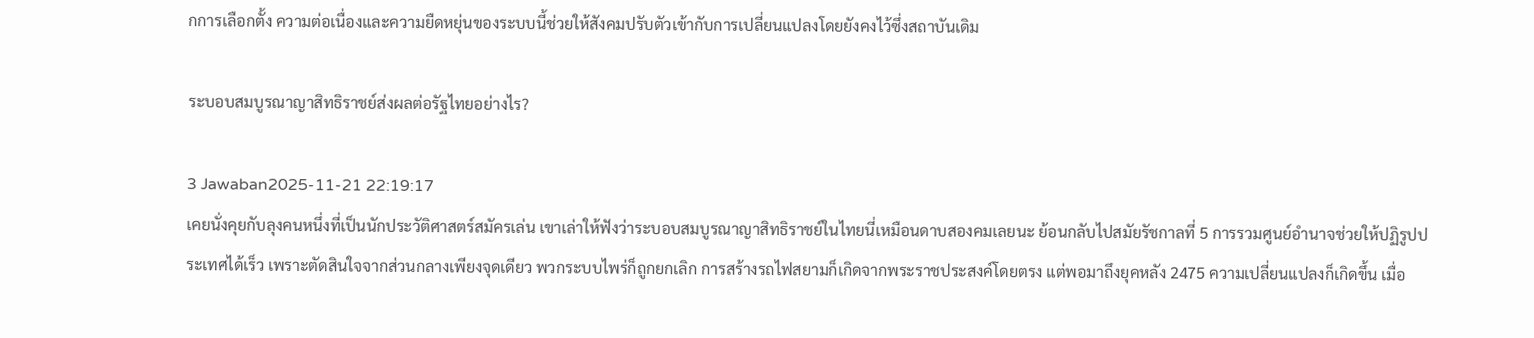กการเลือกตั้ง ความต่อเนื่องและความยืดหยุ่นของระบบนี้ช่วยให้สังคมปรับตัวเข้ากับการเปลี่ยนแปลงโดยยังคงไว้ซึ่งสถาบันเดิม

ระบอบสมบูรณาญาสิทธิราชย์ส่งผลต่อรัฐไทยอย่างไร?

3 Jawaban2025-11-21 22:19:17
เคยนั่งคุยกับลุงคนหนึ่งที่เป็นนักประวัติศาสตร์สมัครเล่น เขาเล่าให้ฟังว่าระบอบสมบูรณาญาสิทธิราชย์ในไทยนี่เหมือนดาบสองคมเลยนะ ย้อนกลับไปสมัยรัชกาลที่ 5 การรวมศูนย์อำนาจช่วยให้ปฏิรูปประเทศได้เร็ว เพราะตัดสินใจจากส่วนกลางเพียงจุดเดียว พวกระบบไพร่ก็ถูกยกเลิก การสร้างรถไฟสยามก็เกิดจากพระราชประสงค์โดยตรง แต่พอมาถึงยุคหลัง 2475 ความเปลี่ยนแปลงก็เกิดขึ้น เมื่อ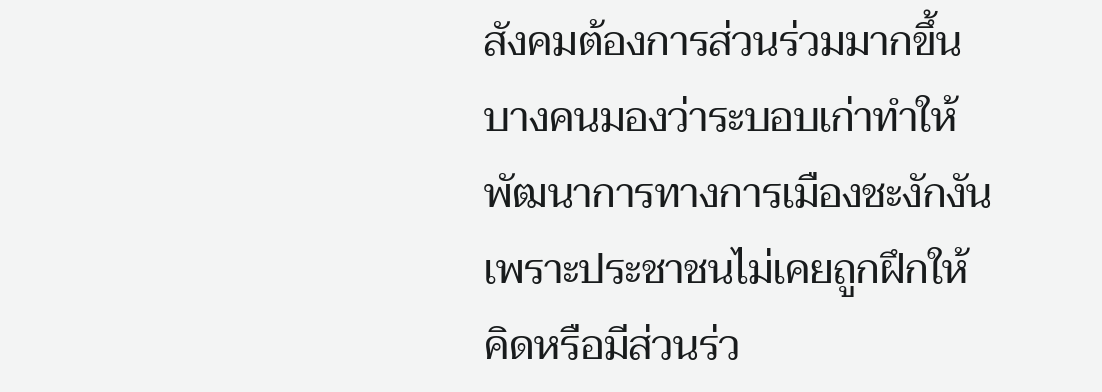สังคมต้องการส่วนร่วมมากขึ้น บางคนมองว่าระบอบเก่าทำให้พัฒนาการทางการเมืองชะงักงัน เพราะประชาชนไม่เคยถูกฝึกให้คิดหรือมีส่วนร่ว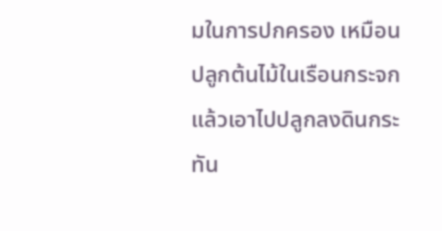มในการปกครอง เหมือนปลูกต้นไม้ในเรือนกระจกแล้วเอาไปปลูกลงดินกระทัน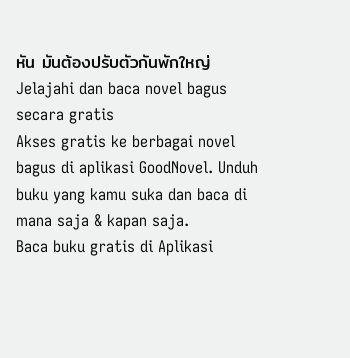หัน มันต้องปรับตัวกันพักใหญ่
Jelajahi dan baca novel bagus secara gratis
Akses gratis ke berbagai novel bagus di aplikasi GoodNovel. Unduh buku yang kamu suka dan baca di mana saja & kapan saja.
Baca buku gratis di Aplikasi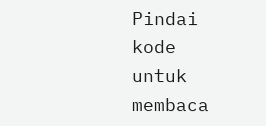Pindai kode untuk membaca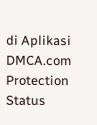di Aplikasi
DMCA.com Protection Status